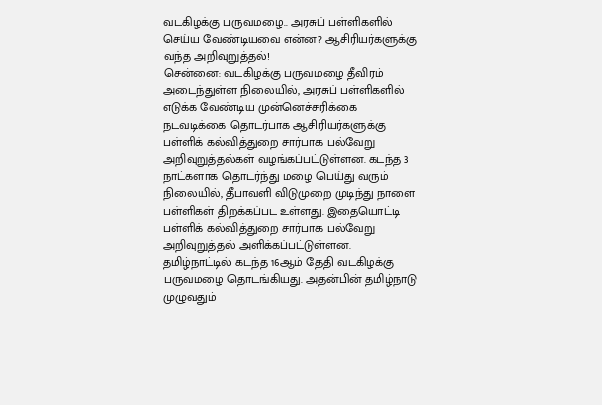வடகிழக்கு பருவமழை.. அரசுப் பள்ளிகளில் செய்ய வேண்டியவை என்ன? ஆசிரியர்களுக்கு வந்த அறிவுறுத்தல்!
சென்னை: வடகிழக்கு பருவமழை தீவிரம் அடைந்துள்ள நிலையில், அரசுப் பள்ளிகளில் எடுக்க வேண்டிய முன்னெச்சரிக்கை நடவடிக்கை தொடர்பாக ஆசிரியர்களுக்கு பள்ளிக் கல்வித்துறை சார்பாக பல்வேறு அறிவுறுத்தல்கள் வழங்கப்பட்டுள்ளன. கடந்த 3 நாட்களாக தொடர்ந்து மழை பெய்து வரும் நிலையில், தீபாவளி விடுமுறை முடிந்து நாளை பள்ளிகள் திறக்கப்பட உள்ளது. இதையொட்டி பள்ளிக் கல்வித்துறை சார்பாக பல்வேறு அறிவுறுத்தல் அளிக்கப்பட்டுள்ளன.
தமிழ்நாட்டில் கடந்த 16ஆம் தேதி வடகிழக்கு பருவமழை தொடங்கியது. அதன்பின் தமிழ்நாடு முழுவதும்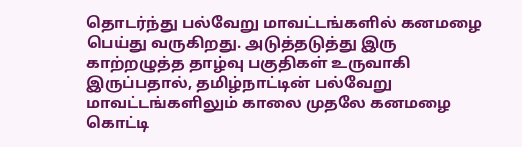தொடர்ந்து பல்வேறு மாவட்டங்களில் கனமழை பெய்து வருகிறது. அடுத்தடுத்து இரு காற்றழுத்த தாழ்வு பகுதிகள் உருவாகி இருப்பதால், தமிழ்நாட்டின் பல்வேறு மாவட்டங்களிலும் காலை முதலே கனமழை கொட்டி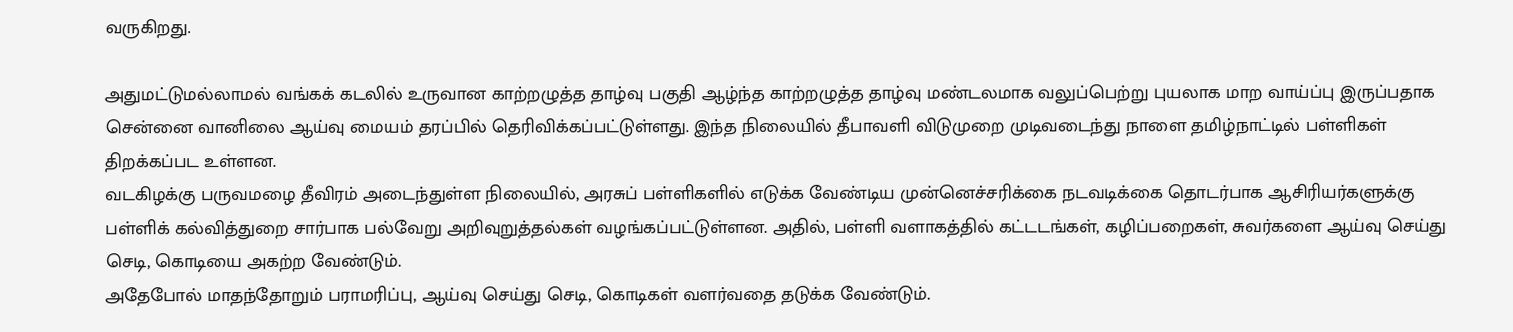வருகிறது.

அதுமட்டுமல்லாமல் வங்கக் கடலில் உருவான காற்றழுத்த தாழ்வு பகுதி ஆழ்ந்த காற்றழுத்த தாழ்வு மண்டலமாக வலுப்பெற்று புயலாக மாற வாய்ப்பு இருப்பதாக சென்னை வானிலை ஆய்வு மையம் தரப்பில் தெரிவிக்கப்பட்டுள்ளது. இந்த நிலையில் தீபாவளி விடுமுறை முடிவடைந்து நாளை தமிழ்நாட்டில் பள்ளிகள் திறக்கப்பட உள்ளன.
வடகிழக்கு பருவமழை தீவிரம் அடைந்துள்ள நிலையில், அரசுப் பள்ளிகளில் எடுக்க வேண்டிய முன்னெச்சரிக்கை நடவடிக்கை தொடர்பாக ஆசிரியர்களுக்கு பள்ளிக் கல்வித்துறை சார்பாக பல்வேறு அறிவுறுத்தல்கள் வழங்கப்பட்டுள்ளன. அதில், பள்ளி வளாகத்தில் கட்டடங்கள், கழிப்பறைகள், சுவர்களை ஆய்வு செய்து செடி, கொடியை அகற்ற வேண்டும்.
அதேபோல் மாதந்தோறும் பராமரிப்பு, ஆய்வு செய்து செடி, கொடிகள் வளர்வதை தடுக்க வேண்டும்.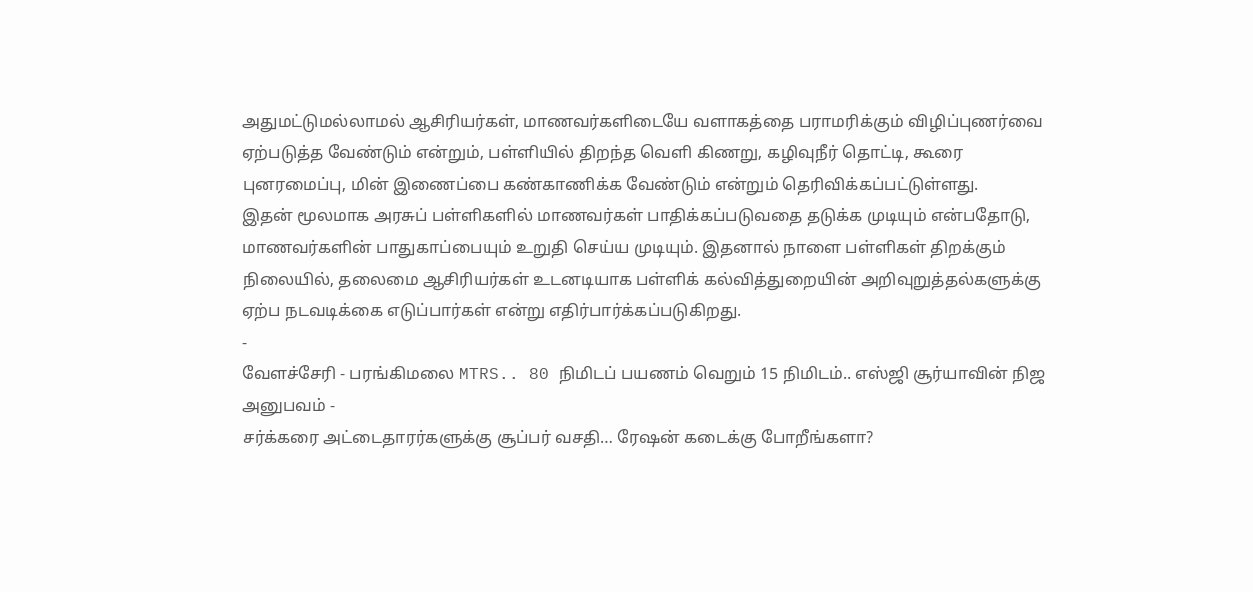அதுமட்டுமல்லாமல் ஆசிரியர்கள், மாணவர்களிடையே வளாகத்தை பராமரிக்கும் விழிப்புணர்வை ஏற்படுத்த வேண்டும் என்றும், பள்ளியில் திறந்த வெளி கிணறு, கழிவுநீர் தொட்டி, கூரை புனரமைப்பு, மின் இணைப்பை கண்காணிக்க வேண்டும் என்றும் தெரிவிக்கப்பட்டுள்ளது.
இதன் மூலமாக அரசுப் பள்ளிகளில் மாணவர்கள் பாதிக்கப்படுவதை தடுக்க முடியும் என்பதோடு, மாணவர்களின் பாதுகாப்பையும் உறுதி செய்ய முடியும். இதனால் நாளை பள்ளிகள் திறக்கும் நிலையில், தலைமை ஆசிரியர்கள் உடனடியாக பள்ளிக் கல்வித்துறையின் அறிவுறுத்தல்களுக்கு ஏற்ப நடவடிக்கை எடுப்பார்கள் என்று எதிர்பார்க்கப்படுகிறது.
-
வேளச்சேரி - பரங்கிமலை MTRS.. 80 நிமிடப் பயணம் வெறும் 15 நிமிடம்.. எஸ்ஜி சூர்யாவின் நிஜ அனுபவம் -
சர்க்கரை அட்டைதாரர்களுக்கு சூப்பர் வசதி… ரேஷன் கடைக்கு போறீங்களா?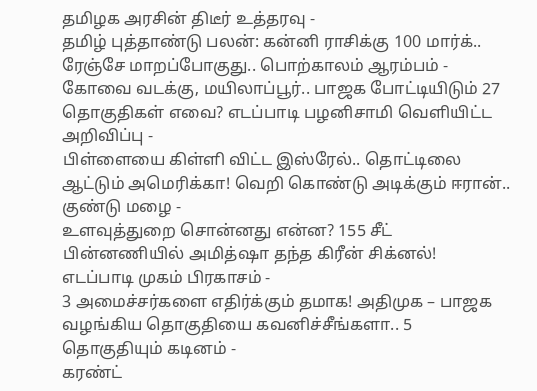தமிழக அரசின் திடீர் உத்தரவு -
தமிழ் புத்தாண்டு பலன்: கன்னி ராசிக்கு 100 மார்க்.. ரேஞ்சே மாறப்போகுது.. பொற்காலம் ஆரம்பம் -
கோவை வடக்கு, மயிலாப்பூர்.. பாஜக போட்டியிடும் 27 தொகுதிகள் எவை? எடப்பாடி பழனிசாமி வெளியிட்ட அறிவிப்பு -
பிள்ளையை கிள்ளி விட்ட இஸ்ரேல்.. தொட்டிலை ஆட்டும் அமெரிக்கா! வெறி கொண்டு அடிக்கும் ஈரான்.. குண்டு மழை -
உளவுத்துறை சொன்னது என்ன? 155 சீட் பின்னணியில் அமித்ஷா தந்த கிரீன் சிக்னல்! எடப்பாடி முகம் பிரகாசம் -
3 அமைச்சர்களை எதிர்க்கும் தமாக! அதிமுக – பாஜக வழங்கிய தொகுதியை கவனிச்சீங்களா.. 5 தொகுதியும் கடினம் -
கரண்ட்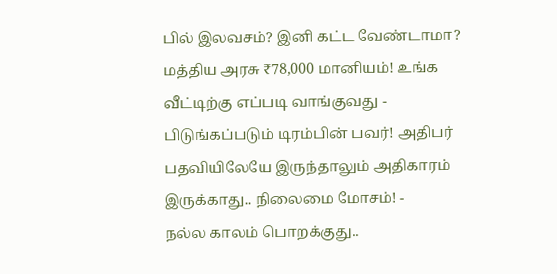பில் இலவசம்? இனி கட்ட வேண்டாமா? மத்திய அரசு ₹78,000 மானியம்! உங்க வீட்டிற்கு எப்படி வாங்குவது -
பிடுங்கப்படும் டிரம்பின் பவர்! அதிபர் பதவியிலேயே இருந்தாலும் அதிகாரம் இருக்காது.. நிலைமை மோசம்! -
நல்ல காலம் பொறக்குது..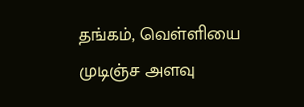தங்கம், வெள்ளியை முடிஞ்ச அளவு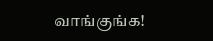வாங்குங்க!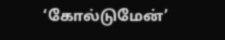‘கோல்டுமேன்’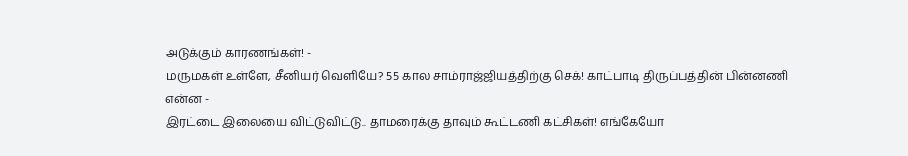அடுக்கும் காரணங்கள்! -
மருமகள் உள்ளே, சீனியர் வெளியே? 55 கால சாம்ராஜ்ஜியத்திற்கு செக்! காட்பாடி திருப்பத்தின் பின்னணி என்ன -
இரட்டை இலையை விட்டுவிட்டு.. தாமரைக்கு தாவும் கூட்டணி கட்சிகள்! எங்கேயோ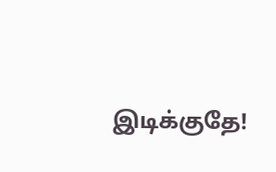இடிக்குதே!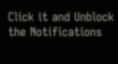Click it and Unblock the Notifications